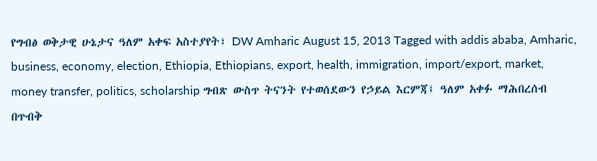የግብፅ ወቅታዊ ሁኔታና ዓለም አቀፍ አስተያየት፣ DW Amharic August 15, 2013 Tagged with addis ababa, Amharic, business, economy, election, Ethiopia, Ethiopians, export, health, immigration, import/export, market, money transfer, politics, scholarship ግብጽ ውስጥ ትናንት የተወሰደውን የኃይል እርምጃ፤ ዓለም አቀፉ ማሕበረሰብ በጥብቅ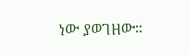ነው ያወገዘው።